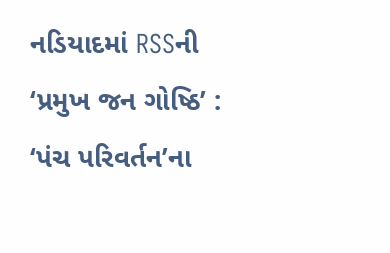નડિયાદમાં RSSની ‘પ્રમુખ જન ગોષ્ઠિ’ : ‘પંચ પરિવર્તન’ના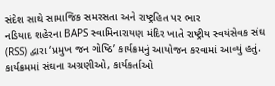સંદેશ સાથે સામાજિક સમરસતા અને રાષ્ટ્રહિત પર ભાર
નડિયાદ શહેરના BAPS સ્વામિનારાયણ મંદિર ખાતે રાષ્ટ્રીય સ્વયંસેવક સંઘ (RSS) દ્વારા ‘પ્રમુખ જન ગોષ્ઠિ’ કાર્યક્રમનું આયોજન કરવામાં આવ્યું હતું. કાર્યક્રમમાં સંઘના અગ્રણીઓ, કાર્યકર્તાઓ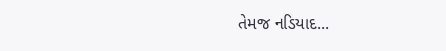તેમજ નડિયાદ...